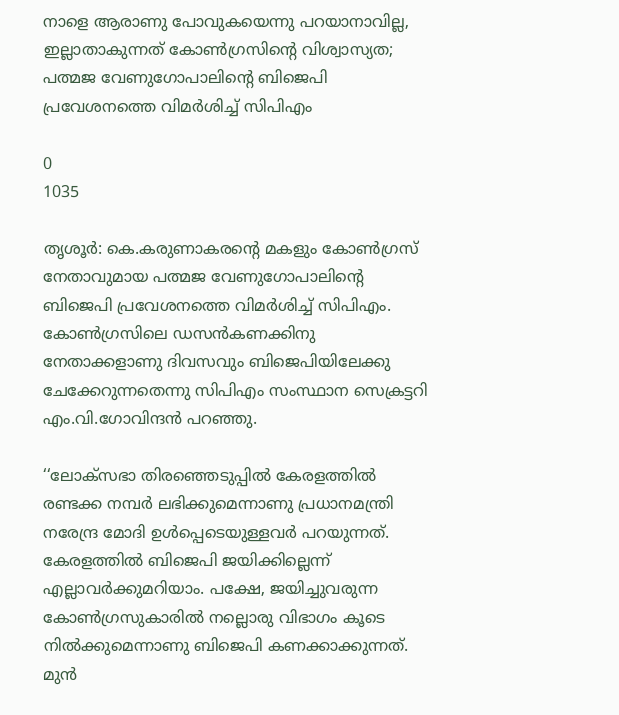നാളെ ആരാണു പോവുകയെന്നു പറയാനാവില്ല, ഇല്ലാതാകുന്നത് കോൺഗ്രസിന്റെ വിശ്വാസ്യത; പത്മജ വേണുഗോപാലിന്റെ ബിജെപി പ്രവേശനത്തെ വിമർശിച്ച് സിപിഎം

0
1035

തൃശൂർ: കെ.കരുണാകരന്റെ മകളും കോൺഗ്രസ് നേതാവുമായ പത്മജ വേണുഗോപാലിന്റെ ബിജെപി പ്രവേശനത്തെ വിമർശിച്ച് സിപിഎം. കോൺഗ്രസിലെ ഡസൻകണക്കിനു നേതാക്കളാണു ദിവസവും ബിജെപിയിലേക്കു ചേക്കേറുന്നതെന്നു സിപിഎം സംസ്ഥാന സെക്രട്ടറി എം.വി.ഗോവിന്ദൻ പറഞ്ഞു.

‘‘ലോക്സഭാ തിരഞ്ഞെടുപ്പിൽ കേരളത്തിൽ രണ്ടക്ക നമ്പർ ലഭിക്കുമെന്നാണു പ്രധാനമന്ത്രി നരേന്ദ്ര മോദി ഉൾപ്പെടെയുള്ളവർ പറയുന്നത്. കേരളത്തിൽ ബിജെപി ജയിക്കില്ലെന്ന് എല്ലാവര്‍ക്കുമറിയാം. പക്ഷേ, ജയിച്ചുവരുന്ന കോൺഗ്രസുകാരിൽ നല്ലൊരു വിഭാഗം കൂടെ നിൽക്കുമെന്നാണു ബിജെപി കണക്കാക്കുന്നത്. മുൻ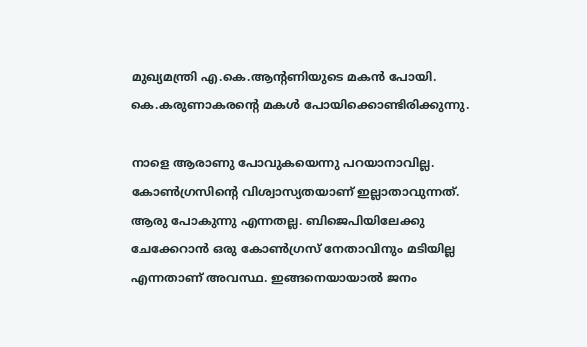മുഖ്യമന്ത്രി എ.കെ.ആന്റണിയുടെ മകൻ പോയി. കെ.കരുണാകരന്റെ മകൾ പോയിക്കൊണ്ടിരിക്കുന്നു.

നാളെ ആരാണു പോവുകയെന്നു പറയാനാവില്ല. കോൺഗ്രസിന്റെ വിശ്വാസ്യതയാണ് ഇല്ലാതാവുന്നത്. ആരു പോകുന്നു എന്നതല്ല. ബിജെപിയിലേക്കു ചേക്കേറാൻ ഒരു കോൺഗ്രസ് നേതാവിനും മടിയില്ല എന്നതാണ് അവസ്ഥ. ഇങ്ങനെയായാൽ ജനം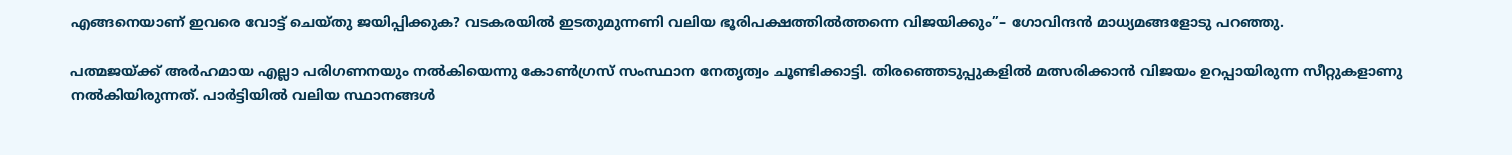എങ്ങനെയാണ് ഇവരെ വോട്ട് ചെയ്തു ജയിപ്പിക്കുക? വടകരയിൽ ഇടതുമുന്നണി വലിയ ഭൂരിപക്ഷത്തിൽത്തന്നെ വിജയിക്കും’’– ഗോവിന്ദൻ മാധ്യമങ്ങളോടു പറഞ്ഞു.

പത്മജയ്ക്ക് അർഹമായ എല്ലാ പരിഗണനയും നൽകിയെന്നു കോൺഗ്രസ് സംസ്ഥാന നേതൃത്വം ചൂണ്ടിക്കാട്ടി. തിരഞ്ഞെടുപ്പുകളിൽ മത്സരിക്കാൻ വിജയം ഉറപ്പായിരുന്ന സീറ്റുകളാണു നൽകിയിരുന്നത്. പാർട്ടിയിൽ വലിയ സ്ഥാനങ്ങൾ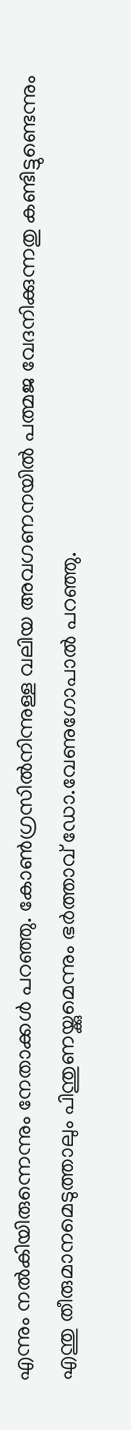എന്നും നൽകിയിരുന്നെന്നും നേതാക്കൾ പറഞ്ഞു. കോൺഗ്രസിൽനിന്നുള്ള വലിയ അവഗണനയിൽ പത്മജ വേദനിക്കുന്നതു കണ്ടിട്ടുണ്ടെന്നും എന്തു തീരുമാനമെടുത്താലും പിന്തുണയ്ക്കുമെന്നും ഭർത്താവ് ഡോ.വേണുഗോപാൽ പറഞ്ഞു.